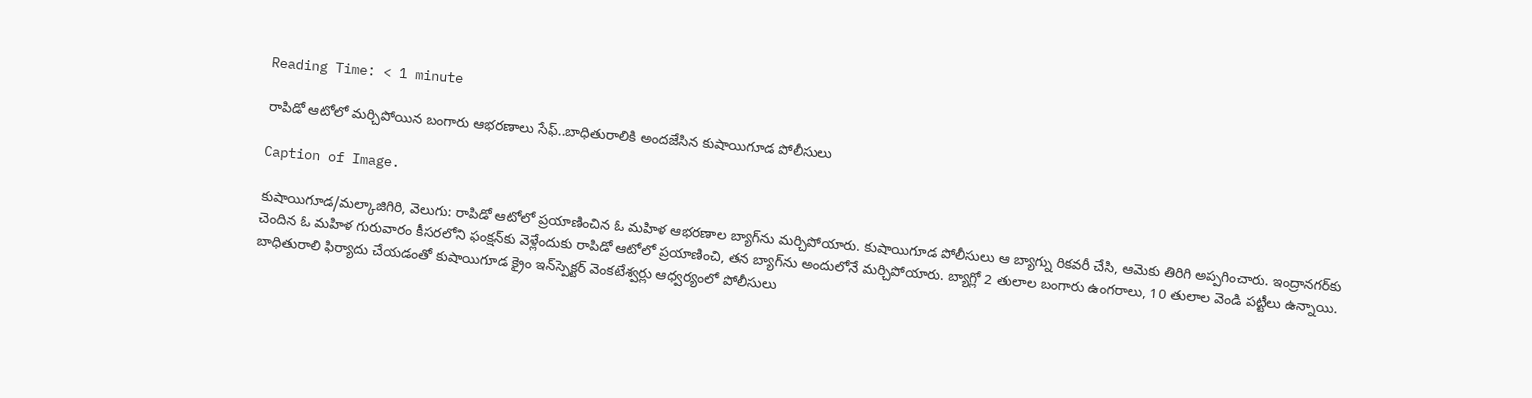Reading Time: < 1 minute

రాపిడో ఆటోలో మర్చిపోయిన బంగారు ఆభరణాలు సేఫ్..బాధితురాలికి అందజేసిన కుషాయిగూడ పోలీసులు

Caption of Image.

కుషాయిగూడ/మల్కాజిగిరి, వెలుగు: రాపిడో ఆటోలో ప్రయాణించిన ఓ మహిళ ఆభరణాల బ్యాగ్‌‌‌‌ను మర్చిపోయారు. కుషాయిగూడ పోలీసులు ఆ బ్యాగ్ను రికవరీ చేసి, ఆమెకు తిరిగి అప్పగించారు. ఇంద్రానగర్‌‌‌‌కు చెందిన ఓ మహిళ గురువారం కీసరలోని ఫంక్షన్‌‌‌‌కు వెళ్లేందుకు రాపిడో ఆటోలో ప్రయాణించి, తన బ్యాగ్‌‌‌‌ను అందులోనే మర్చిపోయారు. బ్యాగ్లో 2 తులాల బంగారు ఉంగరాలు, 10 తులాల వెండి పట్టీలు ఉన్నాయి. బాధితురాలి ఫిర్యాదు చేయడంతో కుషాయిగూడ క్రైం ఇన్‌‌‌‌స్పెక్టర్ వెంకటేశ్వర్లు ఆధ్వర్యంలో పోలీసులు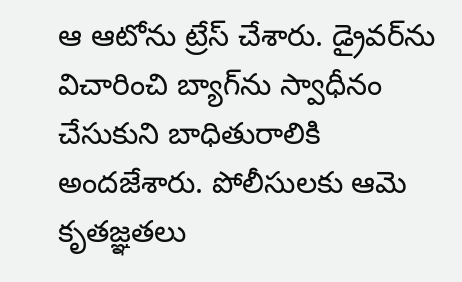ఆ ఆటోను ట్రేస్ చేశారు. డ్రైవర్‌‌‌‌ను విచారించి బ్యాగ్‌‌‌‌ను స్వాధీనం చేసుకుని బాధితురాలికి అందజేశారు. పోలీసులకు ఆమె కృతజ్ఞతలు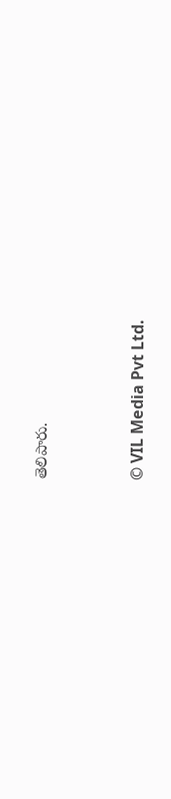తెలిపారు.


© VIL Media Pvt Ltd.